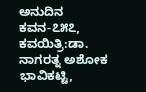ಅನುದಿನ ಕವನ-೭೫೭, ಕವಯಿತ್ರಿ:ಡಾ. ನಾಗರತ್ನ ಅಶೋಕ ಭಾವಿಕಟ್ಟಿ,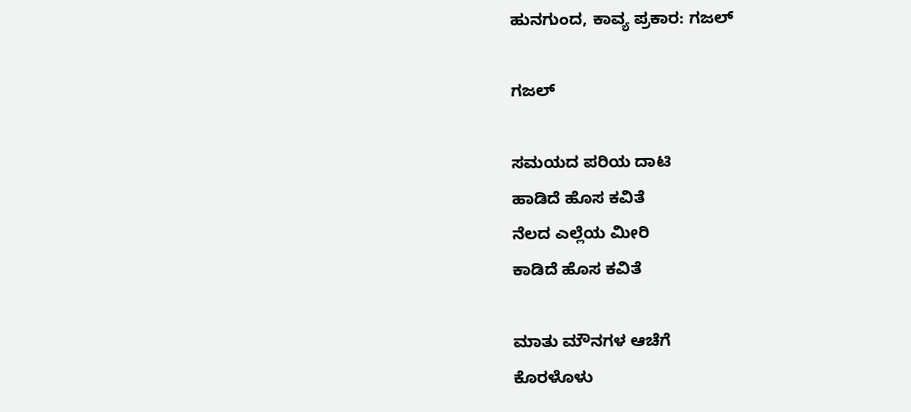ಹುನಗುಂದ, ಕಾವ್ಯ ಪ್ರಕಾರ: ಗಜಲ್

ಗಜಲ್

ಸಮಯದ ಪರಿಯ ದಾಟಿ
ಹಾಡಿದೆ ಹೊಸ ಕವಿತೆ
ನೆಲದ ಎಲ್ಲೆಯ ಮೀರಿ
ಕಾಡಿದೆ ಹೊಸ ಕವಿತೆ

ಮಾತು ಮೌನಗಳ ಆಚೆಗೆ
ಕೊರಳೊಳು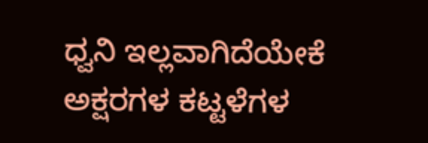ಧ್ವನಿ ಇಲ್ಲವಾಗಿದೆಯೇಕೆ
ಅಕ್ಷರಗಳ ಕಟ್ಟಳೆಗಳ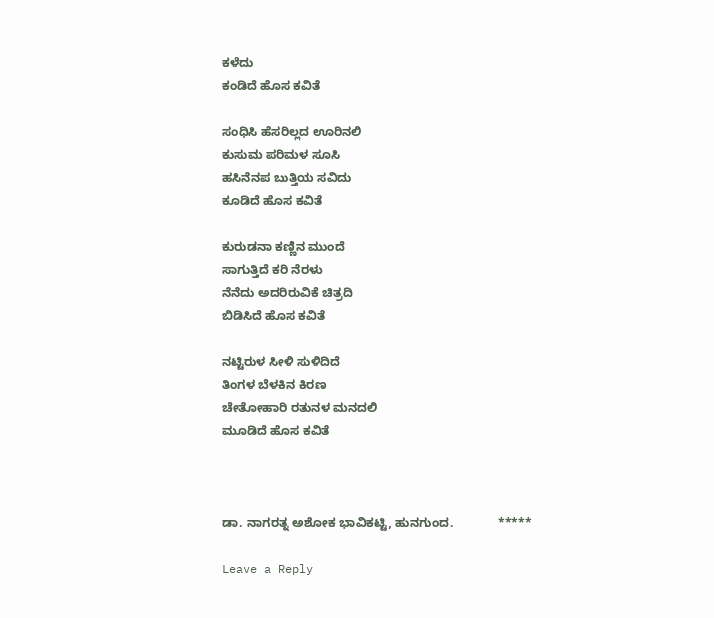ಕಳೆದು
ಕಂಡಿದೆ ಹೊಸ ಕವಿತೆ

ಸಂಧಿಸಿ ಹೆಸರಿಲ್ಲದ ಊರಿನಲಿ
ಕುಸುಮ ಪರಿಮಳ ಸೂಸಿ
ಹಸಿನೆನಪ ಬುತ್ತಿಯ ಸವಿದು
ಕೂಡಿದೆ ಹೊಸ ಕವಿತೆ

ಕುರುಡನಾ ಕಣ್ಣಿನ ಮುಂದೆ
ಸಾಗುತ್ತಿದೆ ಕರಿ ನೆರಳು
ನೆನೆದು ಅದರಿರುವಿಕೆ ಚಿತ್ರದಿ
ಬಿಡಿಸಿದೆ ಹೊಸ ಕವಿತೆ

ನಟ್ಟಿರುಳ ಸೀಳಿ ಸುಳಿದಿದೆ
ತಿಂಗಳ ಬೆಳಕಿನ ಕಿರಣ
ಚೇತೋಹಾರಿ ರತುನಳ ಮನದಲಿ
ಮೂಡಿದೆ ಹೊಸ ಕವಿತೆ



ಡಾ. ನಾಗರತ್ನ ಅಶೋಕ ಭಾವಿಕಟ್ಟಿ, ಹುನಗುಂದ.             *****

Leave a Reply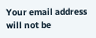Your email address will not be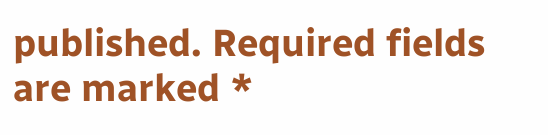published. Required fields are marked *